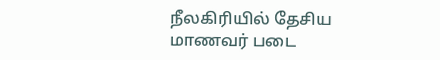நீலகிரியில் தேசிய மாணவர் படை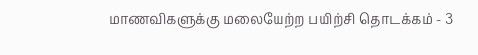மாணவிகளுக்கு மலையேற்ற பயிற்சி தொடக்கம் - 3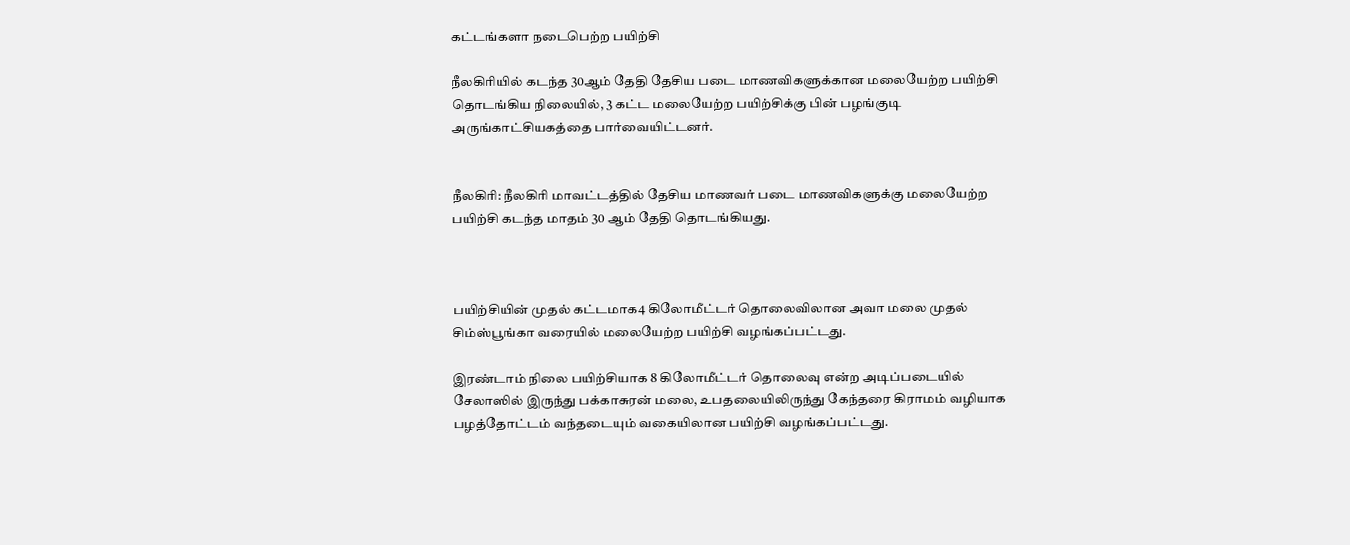கட்டங்களா நடைபெற்ற பயிற்சி

நீலகிரியில் கடந்த 30ஆம் தேதி தேசிய படை மாணவிகளுக்கான மலையேற்ற பயிற்சி தொடங்கிய நிலையில், 3 கட்ட மலையேற்ற பயிற்சிக்கு பின் பழங்குடி அருங்காட்சியகத்தை பார்வையிட்டனர்.


நீலகிரி: நீலகிரி மாவட்டத்தில் தேசிய மாணவர் படை மாணவிகளுக்கு மலையேற்ற பயிற்சி கடந்த மாதம் 30 ஆம் தேதி தொடங்கியது.



பயிற்சியின் முதல் கட்டமாக4 கிலோமீட்டர் தொலைவிலான அவா மலை முதல் சிம்ஸ்பூங்கா வரையில் மலையேற்ற பயிற்சி வழங்கப்பட்டது.

இரண்டாம் நிலை பயிற்சியாக 8 கிலோமீட்டர் தொலைவு என்ற அடிப்படையில் சேலாஸில் இருந்து பக்காசுரன் மலை, உபதலையிலிருந்து கேந்தரை கிராமம் வழியாக பழத்தோட்டம் வந்தடையும் வகையிலான பயிற்சி வழங்கப்பட்டது.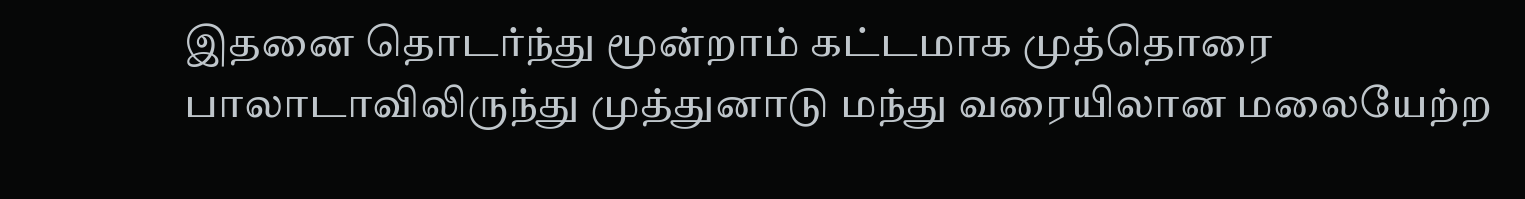இதனை தொடர்ந்து மூன்றாம் கட்டமாக முத்தொரை பாலாடாவிலிருந்து முத்துனாடு மந்து வரையிலான மலையேற்ற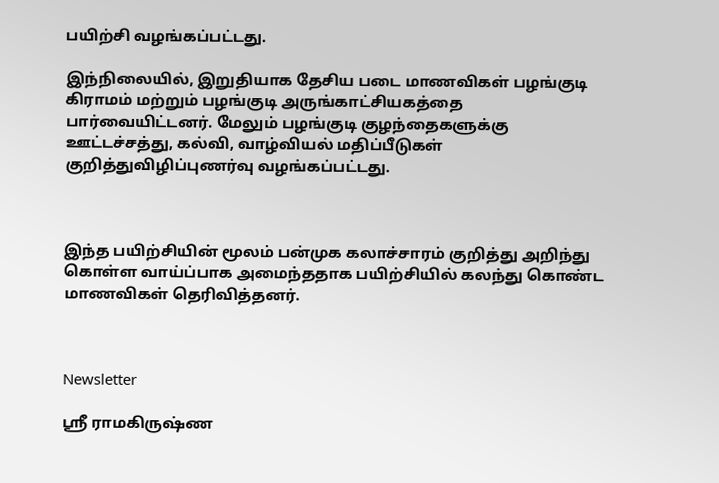பயிற்சி வழங்கப்பட்டது.

இந்நிலையில், இறுதியாக தேசிய படை மாணவிகள் பழங்குடி கிராமம் மற்றும் பழங்குடி அருங்காட்சியகத்தை பார்வையிட்டனர். மேலும் பழங்குடி குழந்தைகளுக்கு ஊட்டச்சத்து, கல்வி, வாழ்வியல் மதிப்பீடுகள் குறித்துவிழிப்புணர்வு வழங்கப்பட்டது.



இந்த பயிற்சியின் மூலம் பன்முக கலாச்சாரம் குறித்து அறிந்து கொள்ள வாய்ப்பாக அமைந்ததாக பயிற்சியில் கலந்து கொண்ட மாணவிகள் தெரிவித்தனர்.



Newsletter

ஸ்ரீ ராமகிருஷ்ண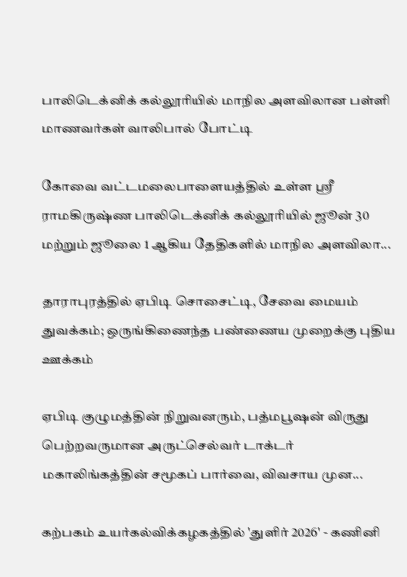பாலிடெக்னிக் கல்லூரியில் மாநில அளவிலான பள்ளி மாணவர்கள் வாலிபால் போட்டி

கோவை வட்டமலைபாளையத்தில் உள்ள ஸ்ரீ ராமகிருஷ்ண பாலிடெக்னிக் கல்லூரியில் ஜூன் 30 மற்றும் ஜூலை 1 ஆகிய தேதிகளில் மாநில அளவிலா...

தாராபுரத்தில் ஏபிடி சொசைட்டி, சேவை மையம் துவக்கம்; ஒருங்கிணைந்த பண்ணைய முறைக்கு புதிய ஊக்கம்

ஏபிடி குழுமத்தின் நிறுவனரும், பத்மபூஷன் விருது பெற்றவருமான அருட்செல்வர் டாக்டர் மகாலிங்கத்தின் சமூகப் பார்வை, விவசாய முன...

கற்பகம் உயர்கல்விக்கழகத்தில் 'துளிர் 2026' - கணினி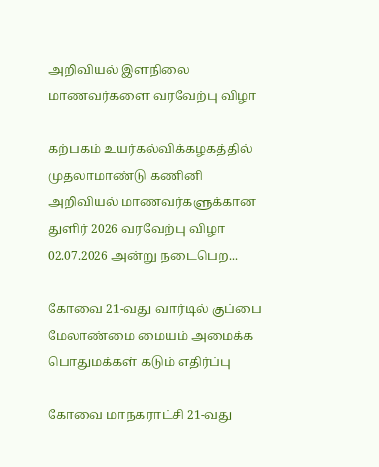அறிவியல் இளநிலை மாணவர்களை வரவேற்பு விழா

கற்பகம் உயர்கல்விக்கழகத்தில் முதலாமாண்டு கணினி அறிவியல் மாணவர்களுக்கான துளிர் 2026 வரவேற்பு விழா 02.07.2026 அன்று நடைபெற...

கோவை 21-வது வார்டில் குப்பை மேலாண்மை மையம் அமைக்க பொதுமக்கள் கடும் எதிர்ப்பு

கோவை மாநகராட்சி 21-வது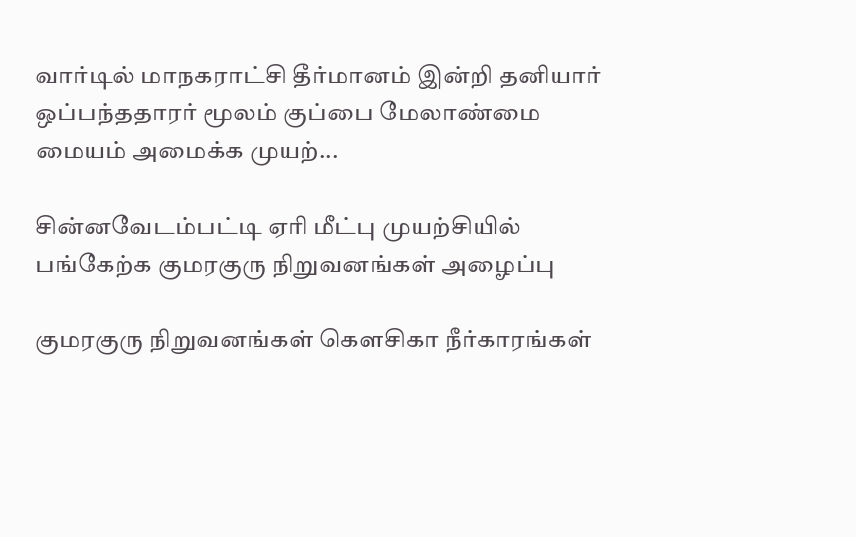வார்டில் மாநகராட்சி தீர்மானம் இன்றி தனியார் ஒப்பந்ததாரர் மூலம் குப்பை மேலாண்மை மையம் அமைக்க முயற்...

சின்னவேடம்பட்டி ஏரி மீட்பு முயற்சியில் பங்கேற்க குமரகுரு நிறுவனங்கள் அழைப்பு

குமரகுரு நிறுவனங்கள் கெளசிகா நீர்காரங்கள்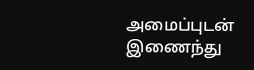அமைப்புடன் இணைந்து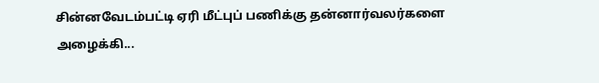சின்னவேடம்பட்டி ஏரி மீட்புப் பணிக்கு தன்னார்வலர்களை அழைக்கி...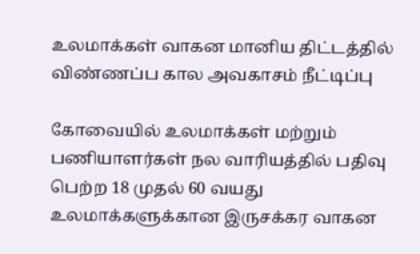உலமாக்கள் வாகன மானிய திட்டத்தில் விண்ணப்ப கால அவகாசம் நீட்டிப்பு

கோவையில் உலமாக்கள் மற்றும் பணியாளர்கள் நல வாரியத்தில் பதிவு பெற்ற 18 முதல் 60 வயது உலமாக்களுக்கான இருசக்கர வாகன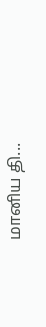மானிய தி...